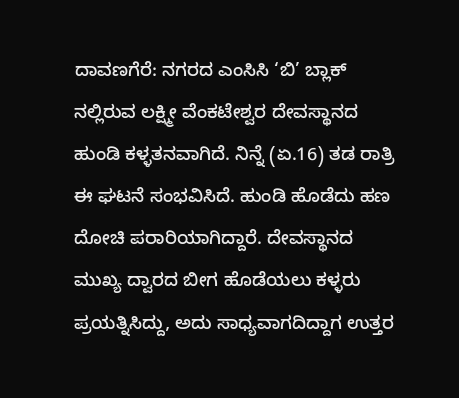ದಾವಣಗೆರೆ: ನಗರದ ಎಂಸಿಸಿ ‘ಬಿ’ ಬ್ಲಾಕ್ ನಲ್ಲಿರುವ ಲಕ್ಷ್ಮೀ ವೆಂಕಟೇಶ್ವರ ದೇವಸ್ಥಾನದ ಹುಂಡಿ ಕಳ್ಳತನವಾಗಿದೆ. ನಿನ್ನೆ (ಏ.16) ತಡ ರಾತ್ರಿ ಈ ಘಟನೆ ಸಂಭವಿಸಿದೆ. ಹುಂಡಿ ಹೊಡೆದು ಹಣ ದೋಚಿ ಪರಾರಿಯಾಗಿದ್ದಾರೆ. ದೇವಸ್ಥಾನದ ಮುಖ್ಯ ದ್ವಾರದ ಬೀಗ ಹೊಡೆಯಲು ಕಳ್ಳರು ಪ್ರಯತ್ನಿಸಿದ್ದು, ಅದು ಸಾಧ್ಯವಾಗದಿದ್ದಾಗ ಉತ್ತರ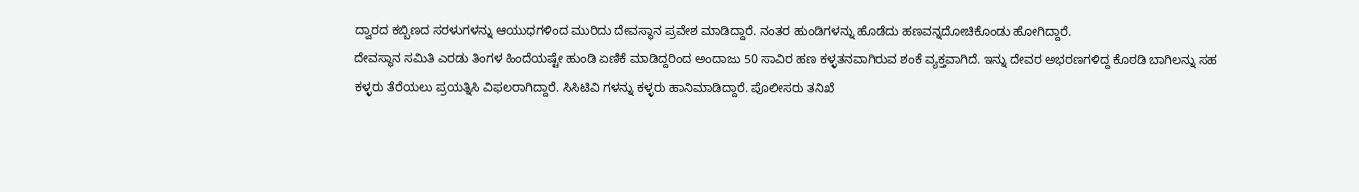ದ್ವಾರದ ಕಬ್ಬಿಣದ ಸರಳುಗಳನ್ನು ಆಯುಧಗಳಿಂದ ಮುರಿದು ದೇವಸ್ಥಾನ ಪ್ರವೇಶ ಮಾಡಿದ್ದಾರೆ. ನಂತರ ಹುಂಡಿಗಳನ್ನು ಹೊಡೆದು ಹಣವನ್ನದೋಚಿಕೊಂಡು ಹೋಗಿದ್ದಾರೆ.
ದೇವಸ್ಥಾನ ಸಮಿತಿ ಎರಡು ತಿಂಗಳ ಹಿಂದೆಯಷ್ಟೇ ಹುಂಡಿ ಏಣಿಕೆ ಮಾಡಿದ್ದರಿಂದ ಅಂದಾಜು 50 ಸಾವಿರ ಹಣ ಕಳ್ಳತನವಾಗಿರುವ ಶಂಕೆ ವ್ಯಕ್ತವಾಗಿದೆ. ಇನ್ನು ದೇವರ ಅಭರಣಗಳಿದ್ದ ಕೊಠಡಿ ಬಾಗಿಲನ್ನು ಸಹ ಕಳ್ಳರು ತೆರೆಯಲು ಪ್ರಯತ್ನಿಸಿ ವಿಫಲರಾಗಿದ್ದಾರೆ. ಸಿಸಿಟಿವಿ ಗಳನ್ನು ಕಳ್ಳರು ಹಾನಿಮಾಡಿದ್ದಾರೆ. ಪೊಲೀಸರು ತನಿಖೆ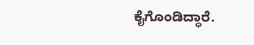ಕೈಗೊಂಡಿದ್ಧಾರೆ.